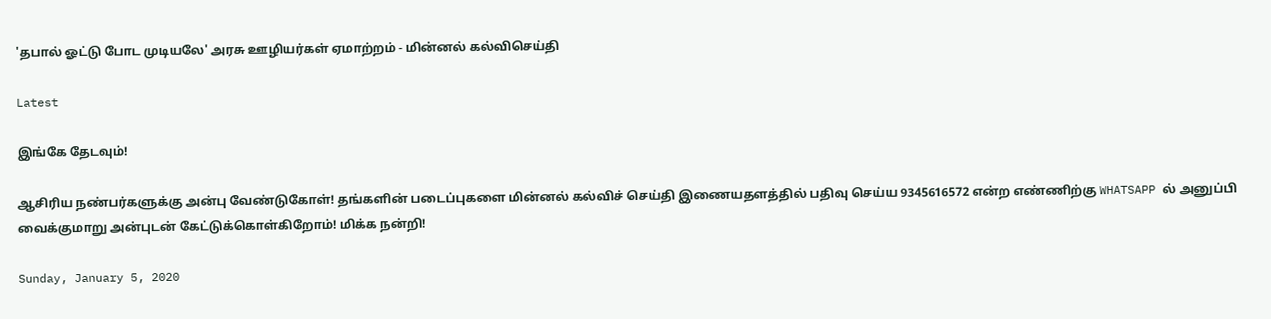'தபால் ஓட்டு போட முடியலே' அரசு ஊழியர்கள் ஏமாற்றம் - மின்னல் கல்விசெய்தி

Latest

இங்கே தேடவும்!

ஆசிரிய நண்பர்களுக்கு அன்பு வேண்டுகோள்! தங்களின் படைப்புகளை மின்னல் கல்விச் செய்தி இணையதளத்தில் பதிவு செய்ய 9345616572 என்ற எண்ணிற்கு WHATSAPP ல் அனுப்பி வைக்குமாறு அன்புடன் கேட்டுக்கொள்கிறோம்! மிக்க நன்றி!

Sunday, January 5, 2020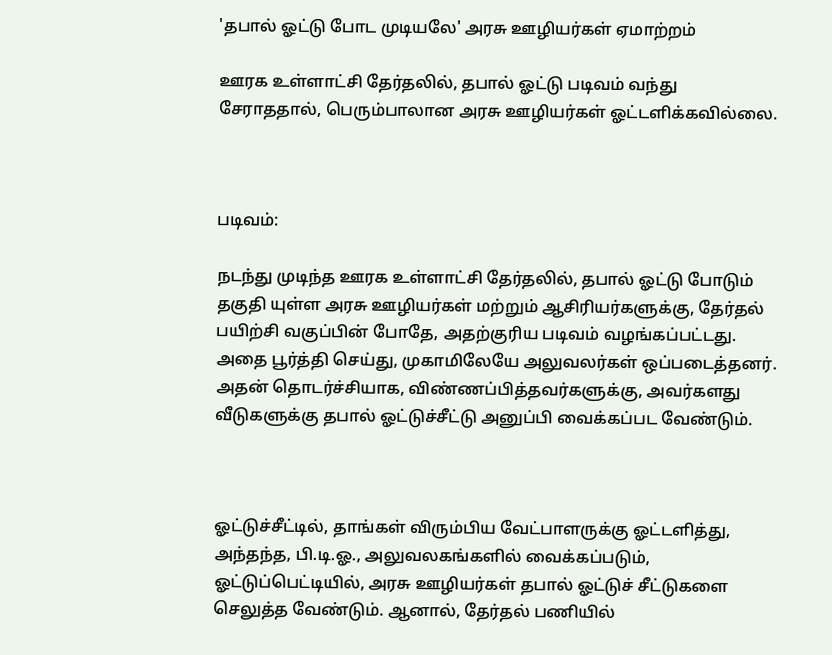'தபால் ஓட்டு போட முடியலே' அரசு ஊழியர்கள் ஏமாற்றம்

ஊரக உள்ளாட்சி தேர்தலில், தபால் ஓட்டு படிவம் வந்து சேராததால், பெரும்பாலான அரசு ஊழியர்கள் ஓட்டளிக்கவில்லை.



படிவம்:

நடந்து முடிந்த ஊரக உள்ளாட்சி தேர்தலில், தபால் ஓட்டு போடும் தகுதி யுள்ள அரசு ஊழியர்கள் மற்றும் ஆசிரியர்களுக்கு, தேர்தல் பயிற்சி வகுப்பின் போதே, அதற்குரிய படிவம் வழங்கப்பட்டது. அதை பூர்த்தி செய்து, முகாமிலேயே அலுவலர்கள் ஒப்படைத்தனர். அதன் தொடர்ச்சியாக, விண்ணப்பித்தவர்களுக்கு, அவர்களது வீடுகளுக்கு தபால் ஓட்டுச்சீட்டு அனுப்பி வைக்கப்பட வேண்டும்.



ஓட்டுச்சீட்டில், தாங்கள் விரும்பிய வேட்பாளருக்கு ஓட்டளித்து, அந்தந்த, பி.டி.ஓ., அலுவலகங்களில் வைக்கப்படும், ஓட்டுப்பெட்டியில், அரசு ஊழியர்கள் தபால் ஓட்டுச் சீட்டுகளை செலுத்த வேண்டும். ஆனால், தேர்தல் பணியில்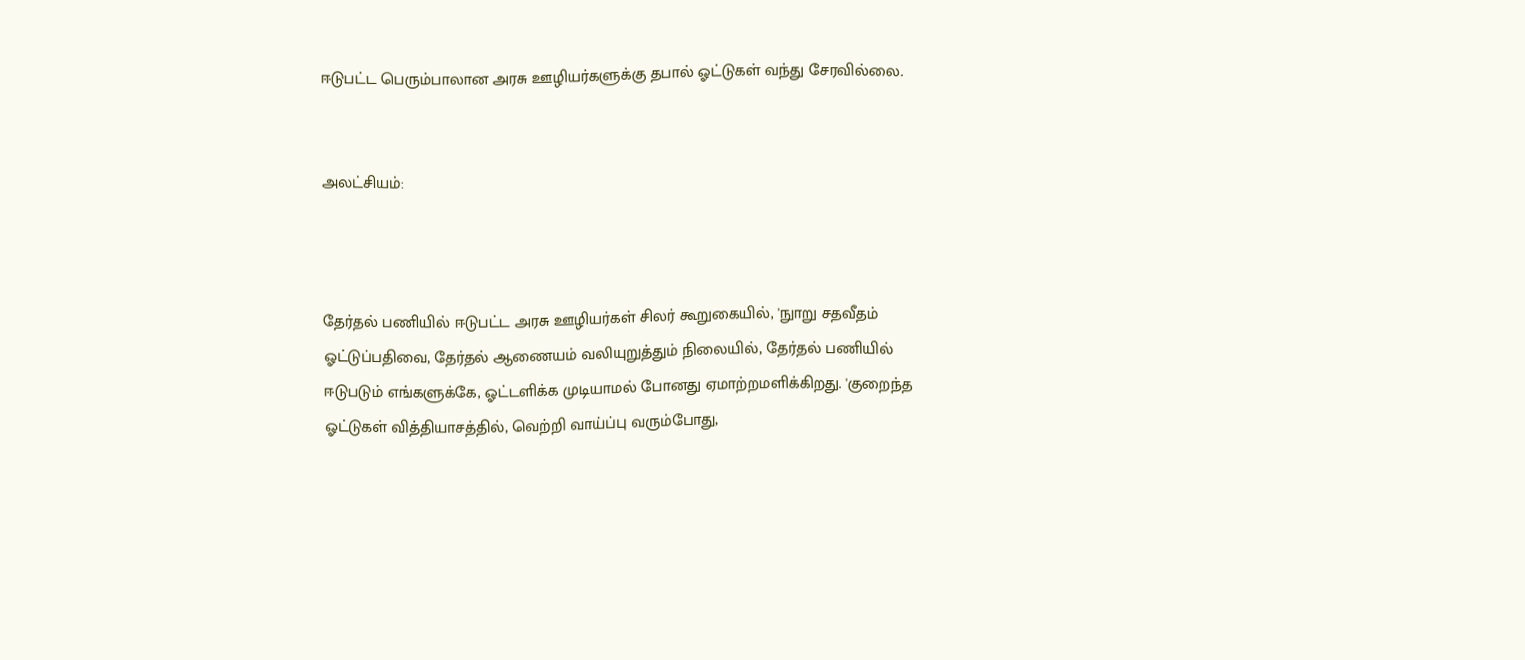ஈடுபட்ட பெரும்பாலான அரசு ஊழியர்களுக்கு தபால் ஓட்டுகள் வந்து சேரவில்லை.


அலட்சியம்:



தேர்தல் பணியில் ஈடுபட்ட அரசு ஊழியர்கள் சிலர் கூறுகையில், 'நுாறு சதவீதம் ஓட்டுப்பதிவை, தேர்தல் ஆணையம் வலியுறுத்தும் நிலையில், தேர்தல் பணியில் ஈடுபடும் எங்களுக்கே, ஓட்டளிக்க முடியாமல் போனது ஏமாற்றமளிக்கிறது. 'குறைந்த ஓட்டுகள் வித்தியாசத்தில், வெற்றி வாய்ப்பு வரும்போது,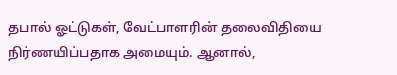தபால் ஓட்டுகள், வேட்பாளரின் தலைவிதியை நிர்ணயிப்பதாக அமையும். ஆனால்,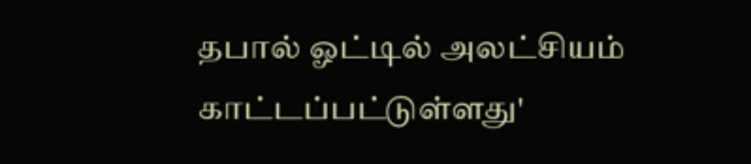தபால் ஓட்டில் அலட்சியம் காட்டப்பட்டுள்ளது'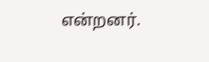என்றனர்.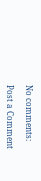No comments:

Post a Comment